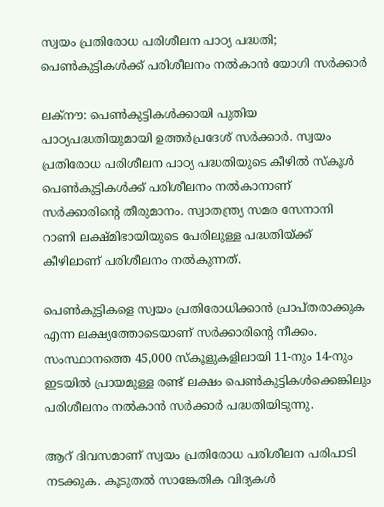സ്വയം പ്രതിരോധ പരിശീലന പാഠ്യ പദ്ധതി; പെൺകുട്ടികൾക്ക് പരിശീലനം നൽകാൻ യോഗി സർക്കാർ

ലക്നൗ: പെൺകുട്ടികൾക്കായി പുതിയ പാഠ്യപദ്ധതിയുമായി ഉത്തർപ്രദേശ് സർക്കാർ. സ്വയം പ്രതിരോധ പരിശീലന പാഠ്യ പദ്ധതിയുടെ കീഴിൽ സ്‌കൂൾ പെൺകുട്ടികൾക്ക് പരിശീലനം നൽകാനാണ് സർക്കാരിന്റെ തീരുമാനം. സ്വാതന്ത്ര്യ സമര സേനാനി റാണി ലക്ഷ്മിഭായിയുടെ പേരിലുള്ള പദ്ധതിയ്ക്ക് കീഴിലാണ് പരിശീലനം നൽകുന്നത്.

പെൺകുട്ടികളെ സ്വയം പ്രതിരോധിക്കാൻ പ്രാപ്തരാക്കുക എന്ന ലക്ഷ്യത്തോടെയാണ് സർക്കാരിന്റെ നീക്കം. സംസ്ഥാനത്തെ 45,000 സ്‌കൂളുകളിലായി 11-നും 14-നും ഇടയിൽ പ്രായമുള്ള രണ്ട് ലക്ഷം പെൺകുട്ടികൾക്കെങ്കിലും പരിശീലനം നൽകാൻ സർക്കാർ പദ്ധതിയിടുന്നു.

ആറ് ദിവസമാണ് സ്വയം പ്രതിരോധ പരിശീലന പരിപാടി നടക്കുക. കൂടുതൽ സാങ്കേതിക വിദ്യകൾ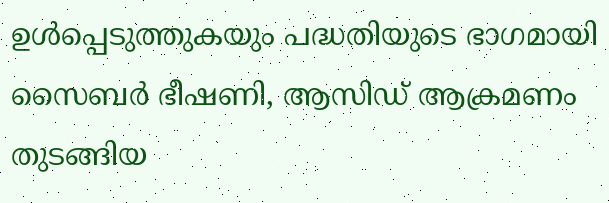ഉൾപ്പെടുത്തുകയും പദ്ധതിയുടെ ഭാഗമായി സൈബർ ഭീഷണി, ആസിഡ് ആക്രമണം തുടങ്ങിയ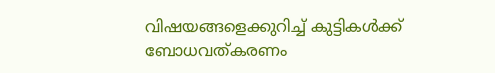വിഷയങ്ങളെക്കുറിച്ച് കുട്ടികൾക്ക് ബോധവത്കരണം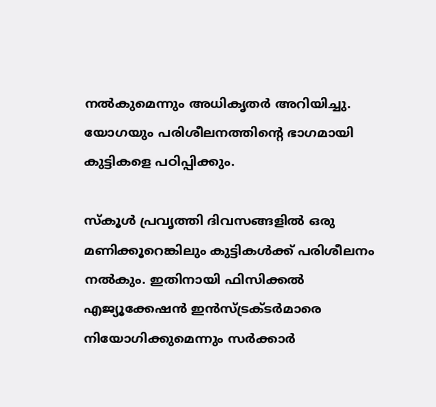നൽകുമെന്നും അധികൃതർ അറിയിച്ചു. യോഗയും പരിശീലനത്തിന്റെ ഭാഗമായി കുട്ടികളെ പഠിപ്പിക്കും.

സ്‌കൂൾ പ്രവൃത്തി ദിവസങ്ങളിൽ ഒരു മണിക്കൂറെങ്കിലും കുട്ടികൾക്ക് പരിശീലനം നൽകും. ഇതിനായി ഫിസിക്കൽ എജ്യൂക്കേഷൻ ഇൻസ്ട്രക്ടർമാരെ നിയോഗിക്കുമെന്നും സർക്കാർ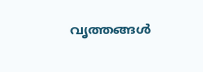വൃത്തങ്ങൾ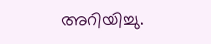അറിയിച്ചു.